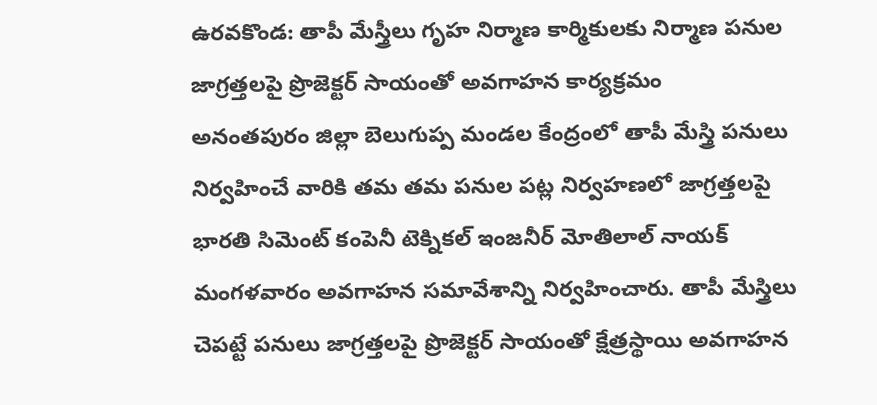ఉరవకొండ: తాపీ మేస్త్రీలు గృహ నిర్మాణ కార్మికులకు నిర్మాణ పనుల జాగ్రత్తలపై ప్రొజెక్టర్ సాయంతో అవగాహన కార్యక్రమం
అనంతపురం జిల్లా బెలుగుప్ప మండల కేంద్రంలో తాపీ మేస్త్రి పనులు నిర్వహించే వారికి తమ తమ పనుల పట్ల నిర్వహణలో జాగ్రత్తలపై భారతి సిమెంట్ కంపెనీ టెక్నికల్ ఇంజనీర్ మోతిలాల్ నాయక్ మంగళవారం అవగాహన సమావేశాన్ని నిర్వహించారు. తాపీ మేస్త్రిలు చెపట్టే పనులు జాగ్రత్తలపై ప్రొజెక్టర్ సాయంతో క్షేత్రస్థాయి అవగాహన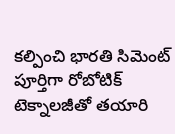కల్పించి భారతి సిమెంట్ పూర్తిగా రోబోటిక్ టెక్నాలజీతో తయారి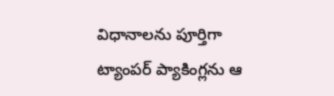విధానాలను పూర్తిగా ట్యాంపర్ ప్యాకింగ్లను ఆ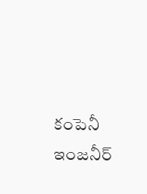కంపెనీ ఇంజనీర్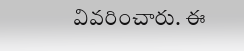వివరించారు. ఈ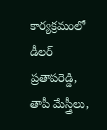కార్యక్రమంలో డీలర్ ప్రతాపరెడ్డి, తాపీ మేస్త్రీలు,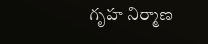గృహ నిర్మాణ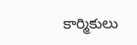కార్మికులు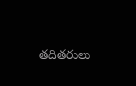తదితరులు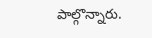పాల్గొన్నారు.